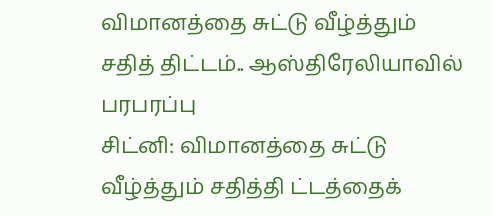விமானத்தை சுட்டு வீழ்த்தும் சதித் திட்டம்.. ஆஸ்திரேலியாவில் பரபரப்பு
சிட்னி: விமானத்தை சுட்டு வீழ்த்தும் சதித்தி ட்டத்தைக்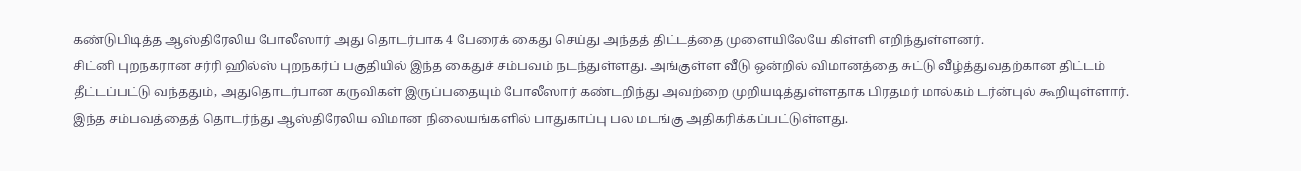கண்டுபிடித்த ஆஸ்திரேலிய போலீஸார் அது தொடர்பாக 4 பேரைக் கைது செய்து அந்தத் திட்டத்தை முளையிலேயே கிள்ளி எறிந்துள்ளனர்.
சிட்னி புறநகரான சர்ரி ஹில்ஸ் புறநகர்ப் பகுதியில் இந்த கைதுச் சம்பவம் நடந்துள்ளது. அங்குள்ள வீடு ஒன்றில் விமானத்தை சுட்டு வீழ்த்துவதற்கான திட்டம் தீட்டப்பட்டு வந்ததும், அதுதொடர்பான கருவிகள் இருப்பதையும் போலீஸார் கண்டறிந்து அவற்றை முறியடித்துள்ளதாக பிரதமர் மால்கம் டர்ன்புல் கூறியுள்ளார்.
இந்த சம்பவத்தைத் தொடர்ந்து ஆஸ்திரேலிய விமான நிலையங்களில் பாதுகாப்பு பல மடங்கு அதிகரிக்கப்பட்டுள்ளது.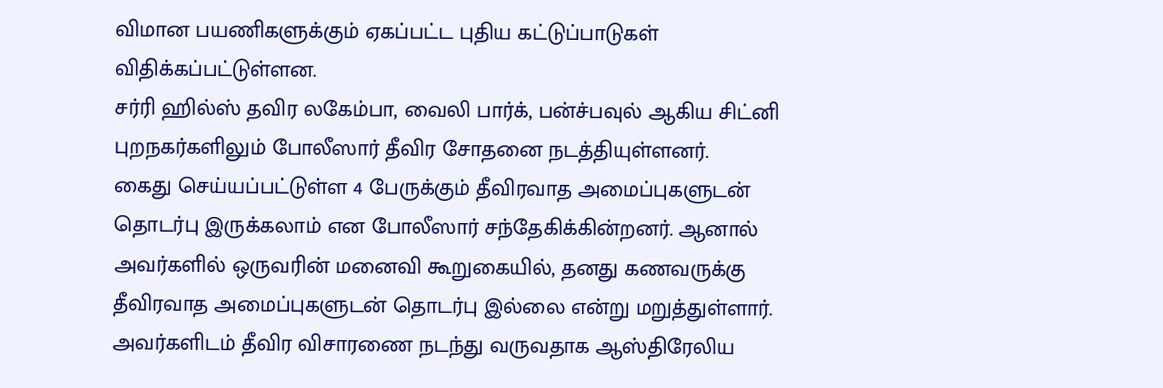விமான பயணிகளுக்கும் ஏகப்பட்ட புதிய கட்டுப்பாடுகள் விதிக்கப்பட்டுள்ளன.
சர்ரி ஹில்ஸ் தவிர லகேம்பா, வைலி பார்க், பன்ச்பவுல் ஆகிய சிட்னி புறநகர்களிலும் போலீஸார் தீவிர சோதனை நடத்தியுள்ளனர்.
கைது செய்யப்பட்டுள்ள 4 பேருக்கும் தீவிரவாத அமைப்புகளுடன் தொடர்பு இருக்கலாம் என போலீஸார் சந்தேகிக்கின்றனர். ஆனால் அவர்களில் ஒருவரின் மனைவி கூறுகையில், தனது கணவருக்கு தீவிரவாத அமைப்புகளுடன் தொடர்பு இல்லை என்று மறுத்துள்ளார். அவர்களிடம் தீவிர விசாரணை நடந்து வருவதாக ஆஸ்திரேலிய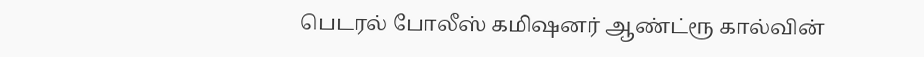பெடரல் போலீஸ் கமிஷனர் ஆண்ட்ரூ கால்வின்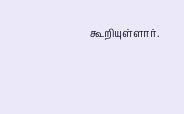கூறியுள்ளார்.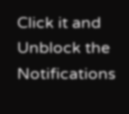Click it and Unblock the Notifications